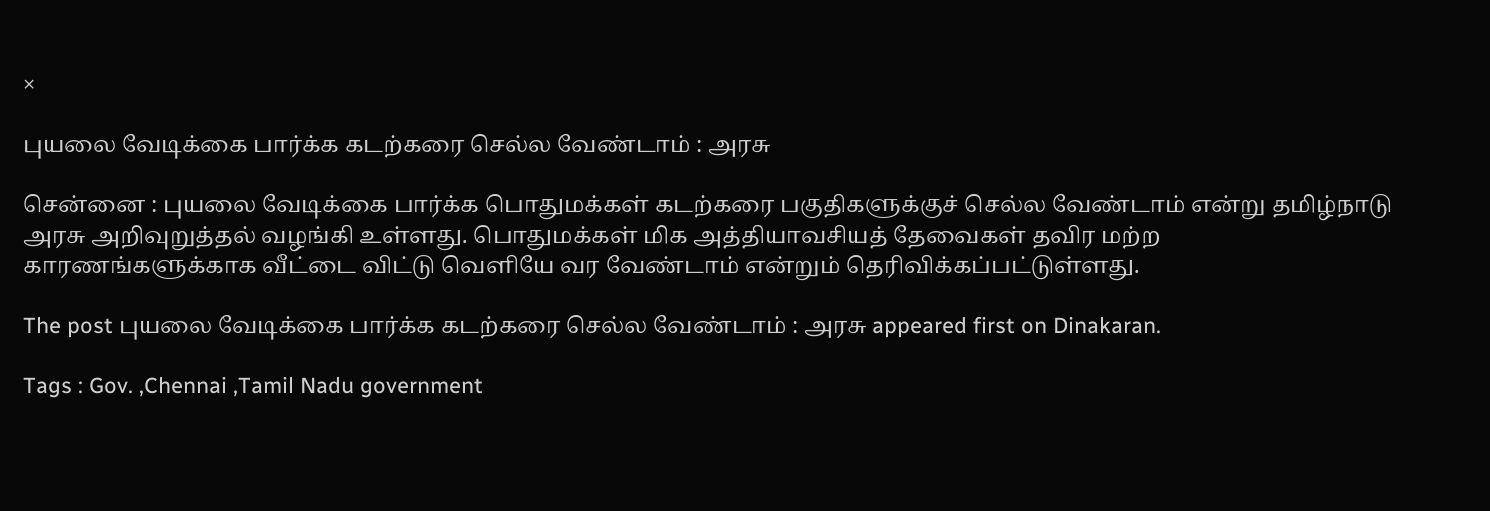×

புயலை வேடிக்கை பார்க்க கடற்கரை செல்ல வேண்டாம் : அரசு

சென்னை : புயலை வேடிக்கை பார்க்க பொதுமக்கள் கடற்கரை பகுதிகளுக்குச் செல்ல வேண்டாம் என்று தமிழ்நாடு அரசு அறிவுறுத்தல் வழங்கி உள்ளது. பொதுமக்கள் மிக அத்தியாவசியத் தேவைகள் தவிர மற்ற
காரணங்களுக்காக வீட்டை விட்டு வெளியே வர வேண்டாம் என்றும் தெரிவிக்கப்பட்டுள்ளது.

The post புயலை வேடிக்கை பார்க்க கடற்கரை செல்ல வேண்டாம் : அரசு appeared first on Dinakaran.

Tags : Gov. ,Chennai ,Tamil Nadu government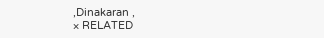,Dinakaran ,
× RELATED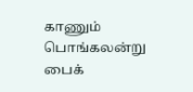காணும் பொங்கலன்று பைக்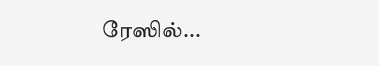ரேஸில்...